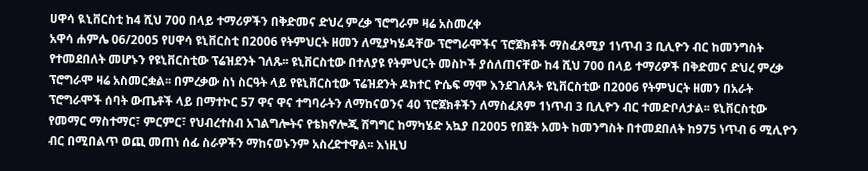ሀዋሳ ዪኒቨርስቲ ከ4 ሺህ 700 በላይ ተማሪዎችን በቅድመና ድህረ ምረቃ ኘሮግራም ዛሬ አስመረቀ
አዋሳ ሐምሌ 06/2005 የሀዋሳ ዩኒቨርስቲ በ2006 የትምህርት ዘመን ለሚያካሄዳቸው ፕሮግራሞችና ፕሮጀክቶች ማስፈጸሚያ 1ነጥብ 3 ቢሊዮን ብር ከመንግስት የተመደበለት መሆኑን የዩኒቨርስቲው ፕሬዝደንት ገለጹ፡፡ ዩኒቨርስቲው በተለያዩ የትምህርት መስኮች ያሰለጠናቸው ከ4 ሺህ 700 በላይ ተማሪዎች በቅድመና ድህረ ምረቃ ፕሮግራሞ ዛሬ አስመርቋል፡፡ በምረቃው ስነ ስርዓት ላይ የዩኒቨርስቲው ፕሬዝደንት ዶክተር ዮሴፍ ማሞ እንደገለጹት ዩኒቨርስቲው በ2006 የትምህርት ዘመን በአራት ፕሮግራሞች ሰባት ውጤቶች ላይ በማተኮር 57 ዋና ዋና ተግባራትን ለማከናወንና 40 ፕሮጀክቶችን ለማስፈጸም 1ነጥብ 3 ቢሊዮን ብር ተመድቦለታል፡፡ ዩኒቨርስቲው የመማር ማስተማር፣ ምርምር፣ የህብረተስብ አገልግሎትና የቴክኖሎጂ ሽግግር ከማካሄድ አኳያ በ2005 የበጀት አመት ከመንግስት በተመደበለት ከ975 ነጥብ 6 ሚሊዮን ብር በሚበልጥ ወጪ መጠነ ሰፊ ስራዎችን ማከናወኑንም አስረድተዋል፡፡ እነዚህ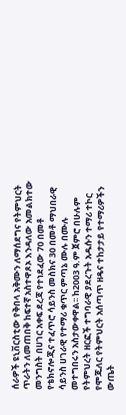ሰራዎች ዩኒቨርስቲው የቅበላ አቅሙን ለማሰደግና የትምህርት ጥራትን ለመጠበቅ ከፍተኛ አስተዋጾኦ እንዳለው አመልክተው መንግስት በሀገር አቀፍ ደረጃ የተነደፈው 70 በመቶ የቴክኖሎጂና ተፈጥሮ ሳይንስ መስክና 30 በመቶ ማህበራዊ ሳይንስ ሀገራዊ የተማሪ ቁጥር ምጣኔ ሙሉ በሙሉ መተግበሩን አስታውቀዋል፡፡ ከ2003 ዓ.ም ጀምሮ በሁሉም የትምህረት ዘርፎች ተግባራዊ ያደረጉት አዱሱን ተማሪ ተኮር የሞጁለር የትምህርት አሰጣጥ ዘዴና ተከታታይ የተማሪዎችን ውጤት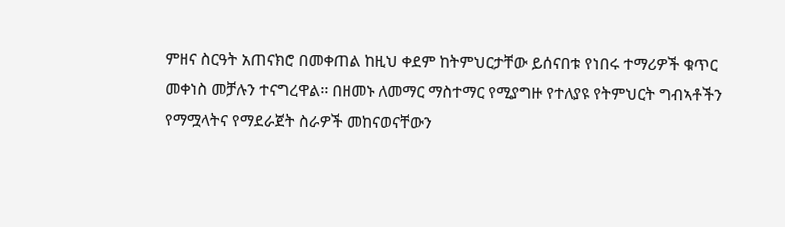ምዘና ስርዓት አጠናክሮ በመቀጠል ከዚህ ቀደም ከትምህርታቸው ይሰናበቱ የነበሩ ተማሪዎች ቁጥር መቀነስ መቻሉን ተናግረዋል፡፡ በዘመኑ ለመማር ማስተማር የሚያግዙ የተለያዩ የትምህርት ግብኣቶችን የማሟላትና የማደራጀት ስራዎች መከናወናቸውን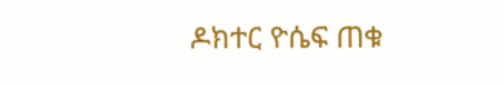ዶክተር ዮሴፍ ጠቁ